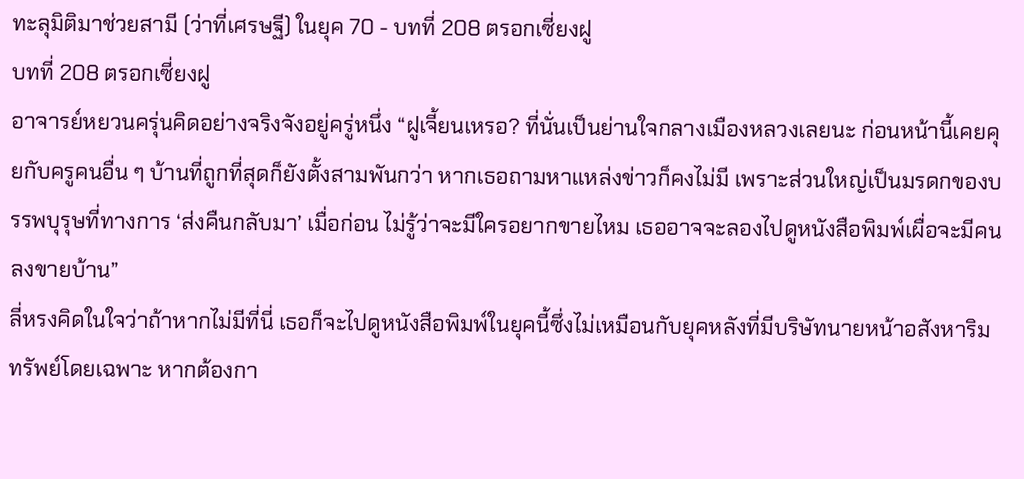ทะลุมิติมาช่วยสามี (ว่าที่เศรษฐี) ในยุค 70 - บทที่ 208 ตรอกเซี่ยงฝู
บทที่ 208 ตรอกเซี่ยงฝู
อาจารย์หยวนครุ่นคิดอย่างจริงจังอยู่ครู่หนึ่ง “ฝูเจี้ยนเหรอ? ที่นั่นเป็นย่านใจกลางเมืองหลวงเลยนะ ก่อนหน้านี้เคยคุยกับครูคนอื่น ๆ บ้านที่ถูกที่สุดก็ยังตั้งสามพันกว่า หากเธอถามหาแหล่งข่าวก็คงไม่มี เพราะส่วนใหญ่เป็นมรดกของบรรพบุรุษที่ทางการ ‘ส่งคืนกลับมา’ เมื่อก่อน ไม่รู้ว่าจะมีใครอยากขายไหม เธออาจจะลองไปดูหนังสือพิมพ์เผื่อจะมีคนลงขายบ้าน”
ลี่หรงคิดในใจว่าถ้าหากไม่มีที่นี่ เธอก็จะไปดูหนังสือพิมพ์ในยุคนี้ซึ่งไม่เหมือนกับยุคหลังที่มีบริษัทนายหน้าอสังหาริมทรัพย์โดยเฉพาะ หากต้องกา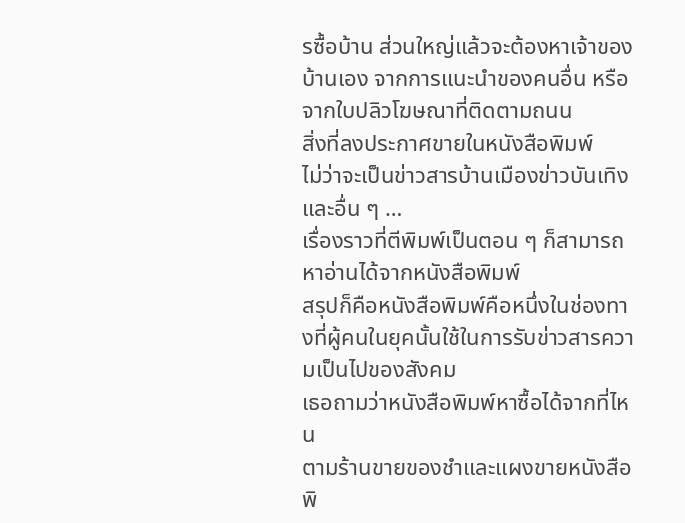รซื้อบ้าน ส่วนใหญ่แล้วจะต้องหาเจ้าของบ้านเอง จากการแนะนำของคนอื่น หรือจากใบปลิวโฆษณาที่ติดตามถนน
สิ่งที่ลงประกาศขายในหนังสือพิมพ์
ไม่ว่าจะเป็นข่าวสารบ้านเมืองข่าวบันเทิงและอื่น ๆ …
เรื่องราวที่ตีพิมพ์เป็นตอน ๆ ก็สามารถหาอ่านได้จากหนังสือพิมพ์
สรุปก็คือหนังสือพิมพ์คือหนึ่งในช่องทางที่ผู้คนในยุคนั้นใช้ในการรับข่าวสารความเป็นไปของสังคม
เธอถามว่าหนังสือพิมพ์หาซื้อได้จากที่ไหน
ตามร้านขายของชำและแผงขายหนังสือพิ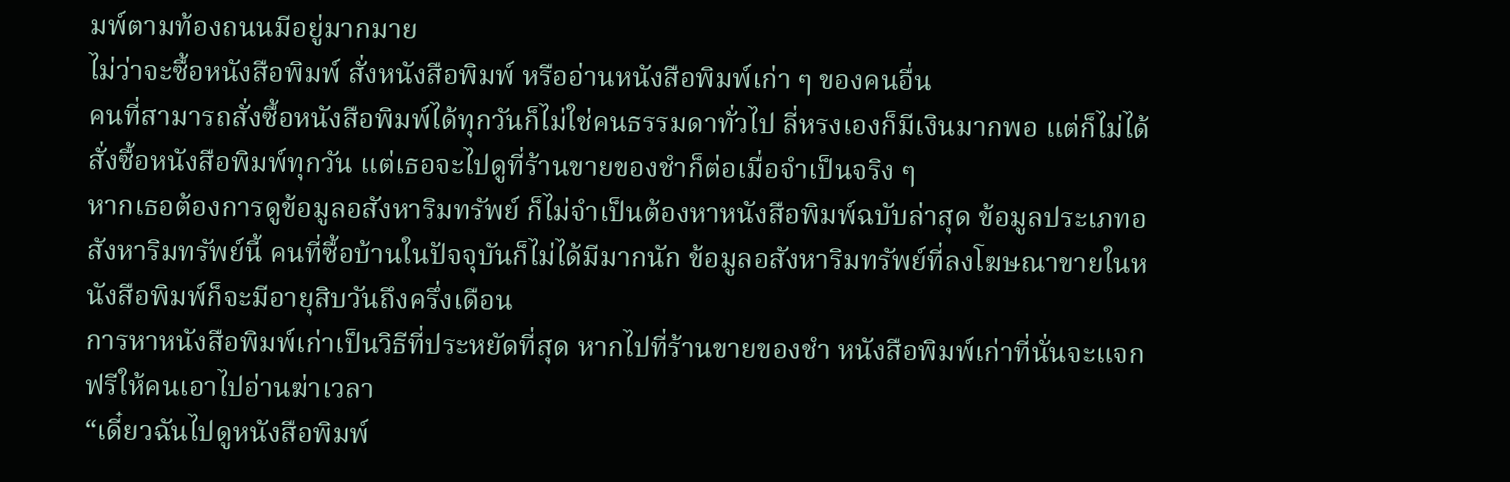มพ์ตามท้องถนนมีอยู่มากมาย
ไม่ว่าจะซื้อหนังสือพิมพ์ สั่งหนังสือพิมพ์ หรืออ่านหนังสือพิมพ์เก่า ๆ ของคนอื่น
คนที่สามารถสั่งซื้อหนังสือพิมพ์ได้ทุกวันก็ไม่ใช่คนธรรมดาทั่วไป ลี่หรงเองก็มีเงินมากพอ แต่ก็ไม่ได้สั่งซื้อหนังสือพิมพ์ทุกวัน แต่เธอจะไปดูที่ร้านขายของชำก็ต่อเมื่อจำเป็นจริง ๆ
หากเธอต้องการดูข้อมูลอสังหาริมทรัพย์ ก็ไม่จำเป็นต้องหาหนังสือพิมพ์ฉบับล่าสุด ข้อมูลประเภทอสังหาริมทรัพย์นี้ คนที่ซื้อบ้านในปัจจุบันก็ไม่ได้มีมากนัก ข้อมูลอสังหาริมทรัพย์ที่ลงโฆษณาขายในหนังสือพิมพ์ก็จะมีอายุสิบวันถึงครึ่งเดือน
การหาหนังสือพิมพ์เก่าเป็นวิธีที่ประหยัดที่สุด หากไปที่ร้านขายของชำ หนังสือพิมพ์เก่าที่นั่นจะแจกฟรีให้คนเอาไปอ่านฆ่าเวลา
“เดี๋ยวฉันไปดูหนังสือพิมพ์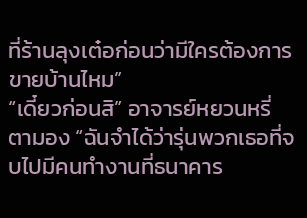ที่ร้านลุงเต๋อก่อนว่ามีใครต้องการขายบ้านไหม”
“เดี๋ยวก่อนสิ” อาจารย์หยวนหรี่ตามอง “ฉันจำได้ว่ารุ่นพวกเธอที่จบไปมีคนทำงานที่ธนาคาร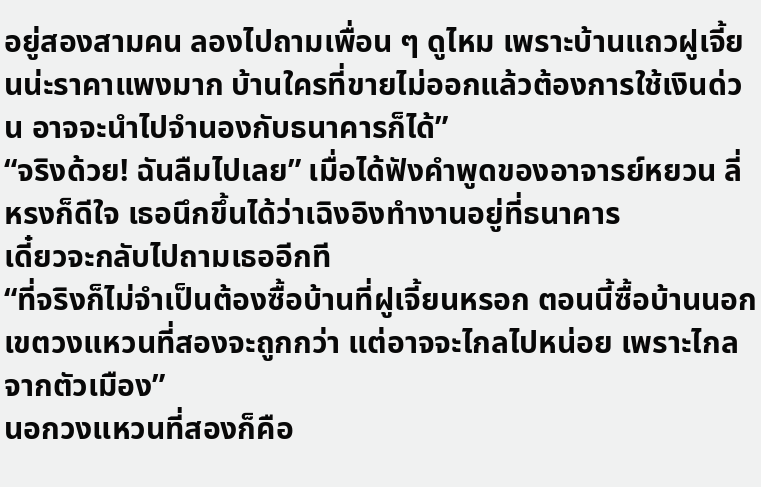อยู่สองสามคน ลองไปถามเพื่อน ๆ ดูไหม เพราะบ้านแถวฝูเจี้ยนน่ะราคาแพงมาก บ้านใครที่ขายไม่ออกแล้วต้องการใช้เงินด่วน อาจจะนำไปจำนองกับธนาคารก็ได้”
“จริงด้วย! ฉันลืมไปเลย” เมื่อได้ฟังคำพูดของอาจารย์หยวน ลี่หรงก็ดีใจ เธอนึกขึ้นได้ว่าเฉิงอิงทำงานอยู่ที่ธนาคาร
เดี๋ยวจะกลับไปถามเธออีกที
“ที่จริงก็ไม่จำเป็นต้องซื้อบ้านที่ฝูเจี้ยนหรอก ตอนนี้ซื้อบ้านนอกเขตวงแหวนที่สองจะถูกกว่า แต่อาจจะไกลไปหน่อย เพราะไกลจากตัวเมือง”
นอกวงแหวนที่สองก็คือ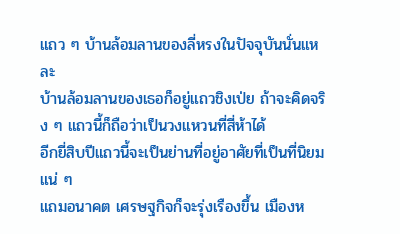แถว ๆ บ้านล้อมลานของลี่หรงในปัจจุบันนั่นแหละ
บ้านล้อมลานของเธอก็อยู่แถวชิงเป่ย ถ้าจะคิดจริง ๆ แถวนี้ก็ถือว่าเป็นวงแหวนที่สี่ห้าได้
อีกยี่สิบปีแถวนี้จะเป็นย่านที่อยู่อาศัยที่เป็นที่นิยมแน่ ๆ
แถมอนาคต เศรษฐกิจก็จะรุ่งเรืองขึ้น เมืองห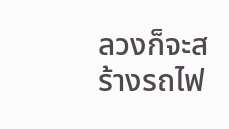ลวงก็จะสร้างรถไฟ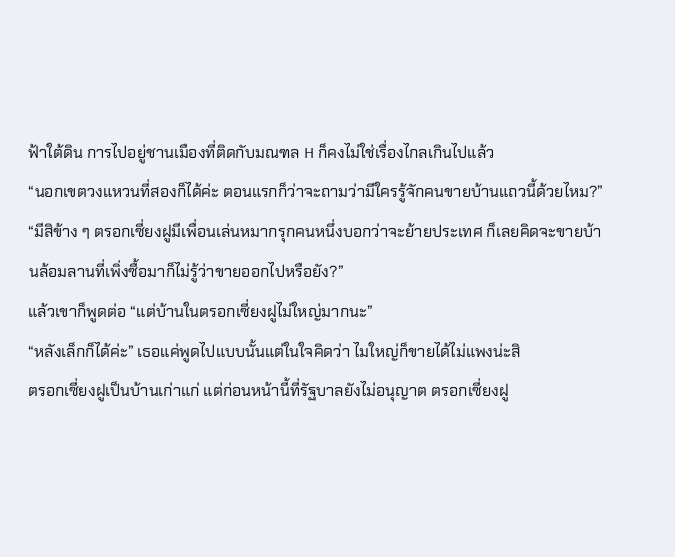ฟ้าใต้ดิน การไปอยู่ชานเมืองที่ติดกับมณฑล H ก็คงไม่ใช่เรื่องไกลเกินไปแล้ว
“นอกเขตวงแหวนที่สองก็ได้ค่ะ ตอนแรกก็ว่าจะถามว่ามีใครรู้จักคนขายบ้านแถวนี้ด้วยไหม?”
“มีสิข้าง ๆ ตรอกเซี่ยงฝูมีเพื่อนเล่นหมากรุกคนหนึ่งบอกว่าจะย้ายประเทศ ก็เลยคิดจะขายบ้านล้อมลานที่เพิ่งซื้อมาก็ไม่รู้ว่าขายออกไปหรือยัง?”
แล้วเขาก็พูดต่อ “แต่บ้านในตรอกเซี่ยงฝูไม่ใหญ่มากนะ”
“หลังเล็กก็ได้ค่ะ” เธอแค่พูดไปแบบนั้นแต่ในใจคิดว่า ไมใหญ่ก็ขายได้ไม่แพงน่ะสิ
ตรอกเซี่ยงฝูเป็นบ้านเก่าแก่ แต่ก่อนหน้านี้ที่รัฐบาลยังไม่อนุญาต ตรอกเซี่ยงฝู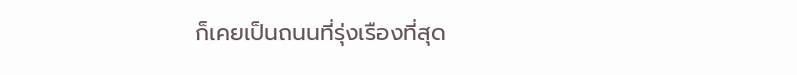ก็เคยเป็นถนนที่รุ่งเรืองที่สุด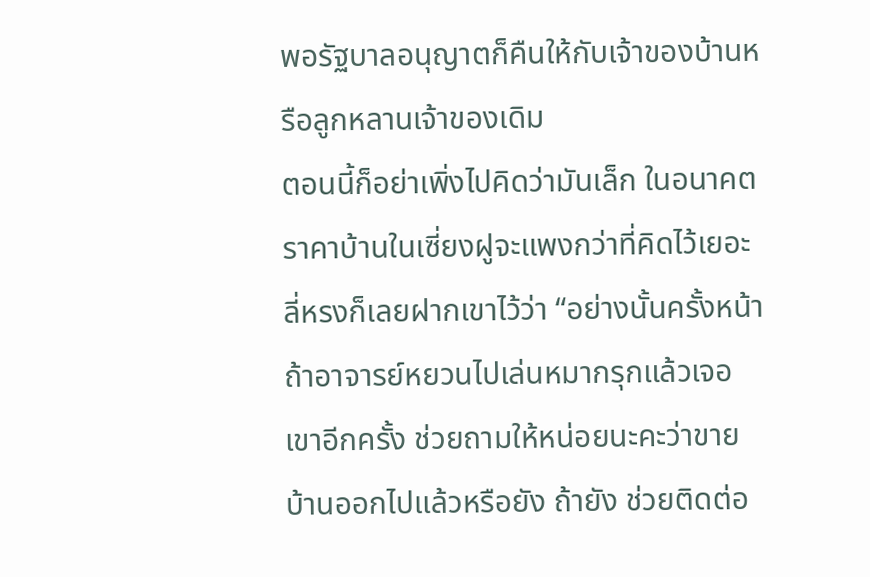พอรัฐบาลอนุญาตก็คืนให้กับเจ้าของบ้านหรือลูกหลานเจ้าของเดิม
ตอนนี้ก็อย่าเพิ่งไปคิดว่ามันเล็ก ในอนาคตราคาบ้านในเซี่ยงฝูจะแพงกว่าที่คิดไว้เยอะ
ลี่หรงก็เลยฝากเขาไว้ว่า “อย่างนั้นครั้งหน้าถ้าอาจารย์หยวนไปเล่นหมากรุกแล้วเจอเขาอีกครั้ง ช่วยถามให้หน่อยนะคะว่าขายบ้านออกไปแล้วหรือยัง ถ้ายัง ช่วยติดต่อ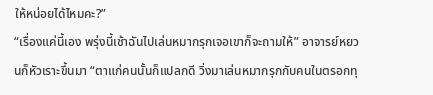ให้หน่อยได้ไหมคะ?”
“เรื่องแค่นี้เอง พรุ่งนี้เช้าฉันไปเล่นหมากรุกเจอเขาก็จะถามให้” อาจารย์หยวนก็หัวเราะขึ้นมา “ตาแก่คนนั้นก็แปลกดี วิ่งมาเล่นหมากรุกกับคนในตรอกทุ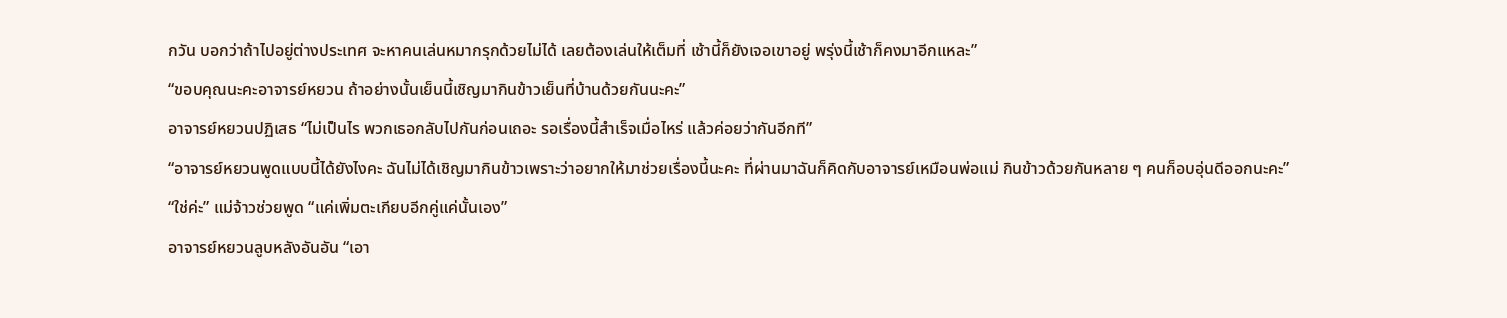กวัน บอกว่าถ้าไปอยู่ต่างประเทศ จะหาคนเล่นหมากรุกด้วยไม่ได้ เลยต้องเล่นให้เต็มที่ เช้านี้ก็ยังเจอเขาอยู่ พรุ่งนี้เช้าก็คงมาอีกแหละ”
“ขอบคุณนะคะอาจารย์หยวน ถ้าอย่างนั้นเย็นนี้เชิญมากินข้าวเย็นที่บ้านด้วยกันนะคะ”
อาจารย์หยวนปฏิเสธ “ไม่เป็นไร พวกเธอกลับไปกันก่อนเถอะ รอเรื่องนี้สำเร็จเมื่อไหร่ แล้วค่อยว่ากันอีกที”
“อาจารย์หยวนพูดแบบนี้ได้ยังไงคะ ฉันไม่ได้เชิญมากินข้าวเพราะว่าอยากให้มาช่วยเรื่องนี้นะคะ ที่ผ่านมาฉันก็คิดกับอาจารย์เหมือนพ่อแม่ กินข้าวด้วยกันหลาย ๆ คนก็อบอุ่นดีออกนะคะ”
“ใช่ค่ะ” แม่จ้าวช่วยพูด “แค่เพิ่มตะเกียบอีกคู่แค่นั้นเอง”
อาจารย์หยวนลูบหลังอันอัน “เอา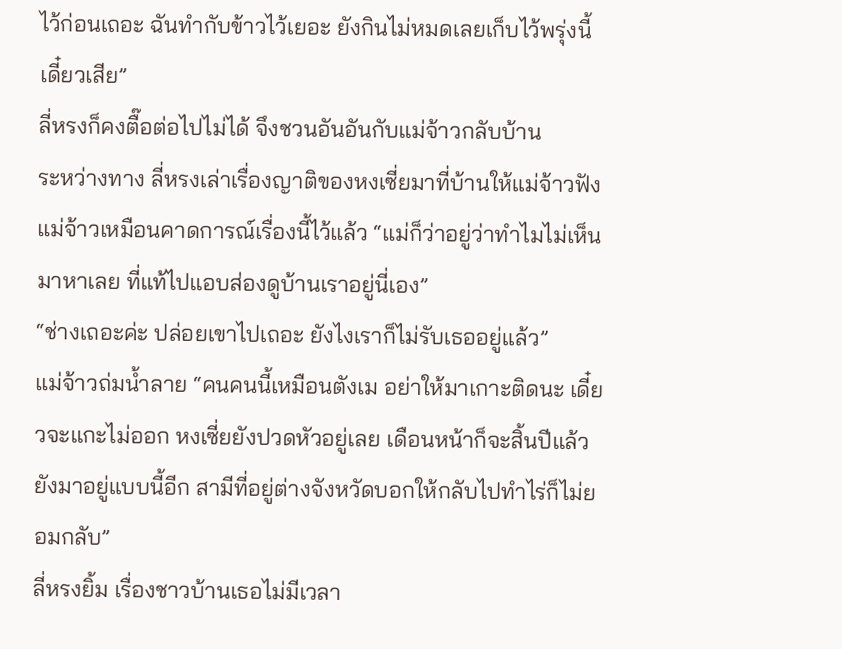ไว้ก่อนเถอะ ฉันทำกับข้าวไว้เยอะ ยังกินไม่หมดเลยเก็บไว้พรุ่งนี้เดี๋ยวเสีย”
ลี่หรงก็คงตื๊อต่อไปไม่ได้ จึงชวนอันอันกับแม่จ้าวกลับบ้าน
ระหว่างทาง ลี่หรงเล่าเรื่องญาติของหงเซี่ยมาที่บ้านให้แม่จ้าวฟัง
แม่จ้าวเหมือนคาดการณ์เรื่องนี้ไว้แล้ว “แม่ก็ว่าอยู่ว่าทำไมไม่เห็นมาหาเลย ที่แท้ไปแอบส่องดูบ้านเราอยู่นี่เอง”
“ช่างเถอะค่ะ ปล่อยเขาไปเถอะ ยังไงเราก็ไม่รับเธออยู่แล้ว”
แม่จ้าวถ่มน้ำลาย “คนคนนี้เหมือนตังเม อย่าให้มาเกาะติดนะ เดี๋ยวจะแกะไม่ออก หงเซี่ยยังปวดหัวอยู่เลย เดือนหน้าก็จะสิ้นปีแล้ว ยังมาอยู่แบบนี้อีก สามีที่อยู่ต่างจังหวัดบอกให้กลับไปทำไร่ก็ไม่ยอมกลับ”
ลี่หรงยิ้ม เรื่องชาวบ้านเธอไม่มีเวลา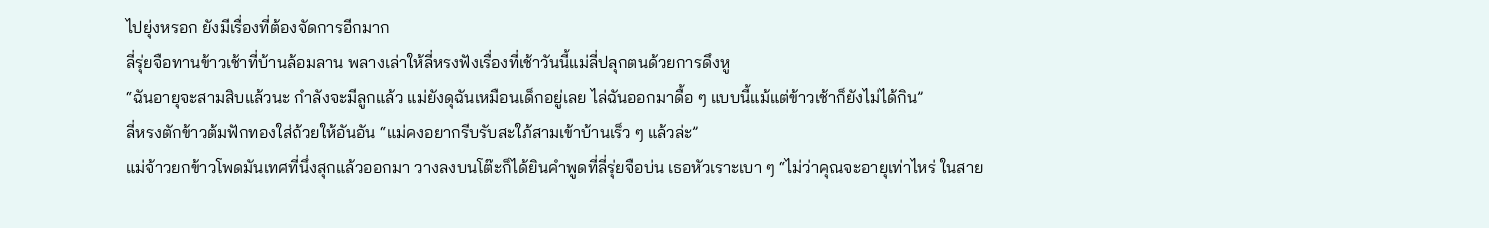ไปยุ่งหรอก ยังมีเรื่องที่ต้องจัดการอีกมาก
ลี่รุ่ยจือทานข้าวเช้าที่บ้านล้อมลาน พลางเล่าให้ลี่หรงฟังเรื่องที่เช้าวันนี้แม่ลี่ปลุกตนด้วยการดึงหู
“ฉันอายุจะสามสิบแล้วนะ กำลังจะมีลูกแล้ว แม่ยังดุฉันเหมือนเด็กอยู่เลย ไล่ฉันออกมาดื้อ ๆ แบบนี้แม้แต่ข้าวเช้าก็ยังไม่ได้กิน”
ลี่หรงตักข้าวต้มฟักทองใส่ถ้วยให้อันอัน “แม่คงอยากรีบรับสะใภ้สามเข้าบ้านเร็ว ๆ แล้วล่ะ”
แม่จ้าวยกข้าวโพดมันเทศที่นึ่งสุกแล้วออกมา วางลงบนโต๊ะก็ได้ยินคำพูดที่ลี่รุ่ยจือบ่น เธอหัวเราะเบา ๆ “ไม่ว่าคุณจะอายุเท่าไหร่ ในสาย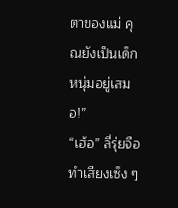ตาของแม่ คุณยังเป็นเด็กหนุ่มอยู่เสมอ!”
“เฮ้อ” ลี่รุ่ยจือทำเสียงเซ็ง ๆ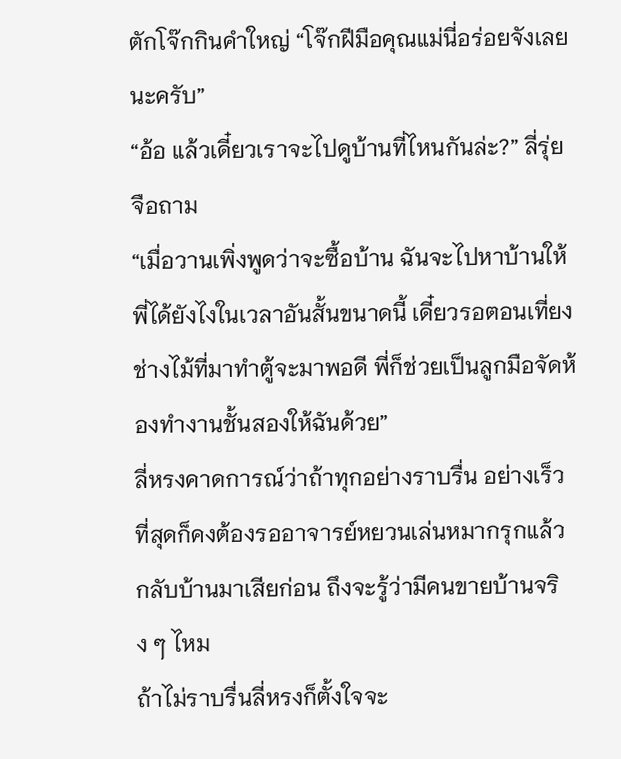ตักโจ๊กกินคำใหญ่ “โจ๊กฝีมือคุณแม่นี่อร่อยจังเลยนะครับ”
“อ้อ แล้วเดี๋ยวเราจะไปดูบ้านที่ไหนกันล่ะ?” ลี่รุ่ยจือถาม
“เมื่อวานเพิ่งพูดว่าจะซื้อบ้าน ฉันจะไปหาบ้านให้พี่ได้ยังไงในเวลาอันสั้นขนาดนี้ เดี๋ยวรอตอนเที่ยงช่างไม้ที่มาทำตู้จะมาพอดี พี่ก็ช่วยเป็นลูกมือจัดห้องทำงานชั้นสองให้ฉันด้วย”
ลี่หรงคาดการณ์ว่าถ้าทุกอย่างราบรื่น อย่างเร็วที่สุดก็คงต้องรออาจารย์หยวนเล่นหมากรุกแล้วกลับบ้านมาเสียก่อน ถึงจะรู้ว่ามีคนขายบ้านจริง ๆ ไหม
ถ้าไม่ราบรื่นลี่หรงก็ตั้งใจจะ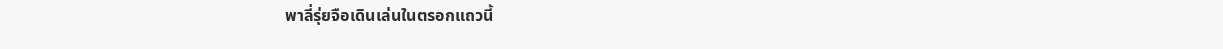พาลี่รุ่ยจือเดินเล่นในตรอกแถวนี้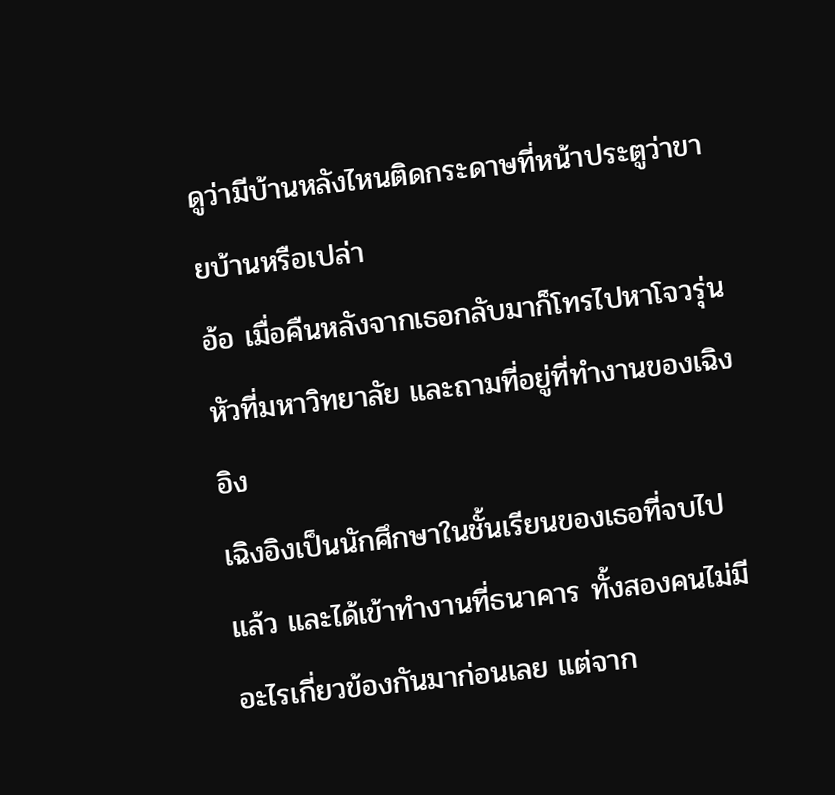ดูว่ามีบ้านหลังไหนติดกระดาษที่หน้าประตูว่าขายบ้านหรือเปล่า
อ้อ เมื่อคืนหลังจากเธอกลับมาก็โทรไปหาโจวรุ่นหัวที่มหาวิทยาลัย และถามที่อยู่ที่ทำงานของเฉิงอิง
เฉิงอิงเป็นนักศึกษาในชั้นเรียนของเธอที่จบไปแล้ว และได้เข้าทำงานที่ธนาคาร ทั้งสองคนไม่มีอะไรเกี่ยวข้องกันมาก่อนเลย แต่จาก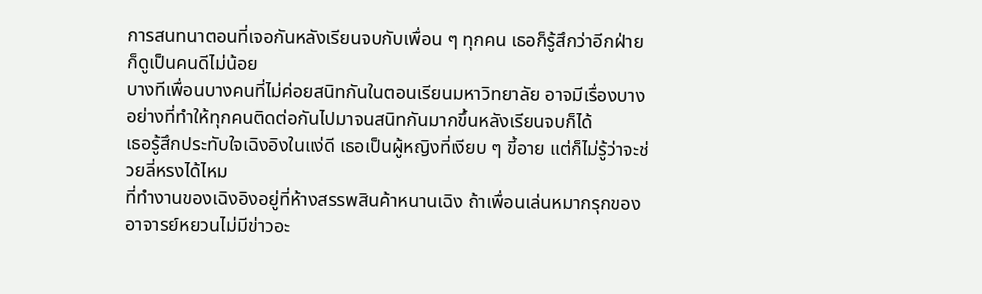การสนทนาตอนที่เจอกันหลังเรียนจบกับเพื่อน ๆ ทุกคน เธอก็รู้สึกว่าอีกฝ่ายก็ดูเป็นคนดีไม่น้อย
บางทีเพื่อนบางคนที่ไม่ค่อยสนิทกันในตอนเรียนมหาวิทยาลัย อาจมีเรื่องบางอย่างที่ทำให้ทุกคนติดต่อกันไปมาจนสนิทกันมากขึ้นหลังเรียนจบก็ได้
เธอรู้สึกประทับใจเฉิงอิงในแง่ดี เธอเป็นผู้หญิงที่เงียบ ๆ ขี้อาย แต่ก็ไม่รู้ว่าจะช่วยลี่หรงได้ไหม
ที่ทำงานของเฉิงอิงอยู่ที่ห้างสรรพสินค้าหนานเฉิง ถ้าเพื่อนเล่นหมากรุกของอาจารย์หยวนไม่มีข่าวอะ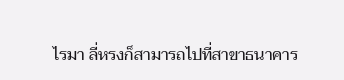ไรมา ลี่หรงก็สามารถไปที่สาขาธนาคาร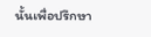นั้นเพื่อปรึกษา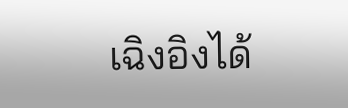เฉิงอิงได้